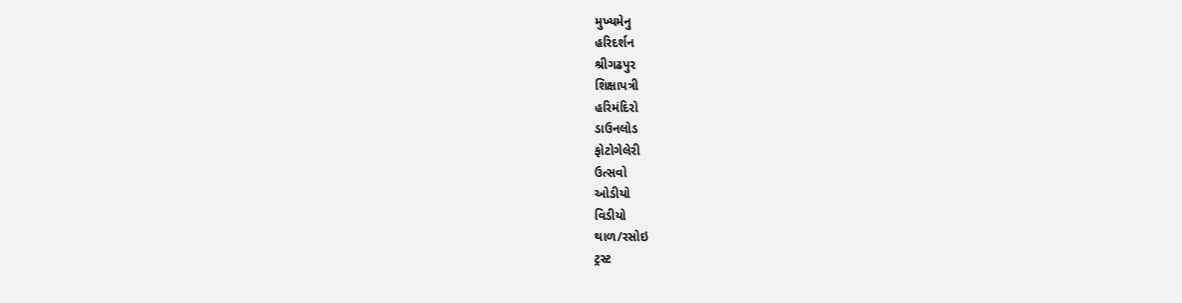મુખ્યમેનુ
હરિદર્શન
શ્રીગઢપુર
શિક્ષાપત્રી
હરિમંદિરો
ડાઉનલોડ
ફોટોગેલેરી
ઉત્સવો
ઓડીયો
વિડીયો
થાળ/રસોઇ
ટ્રસ્ટ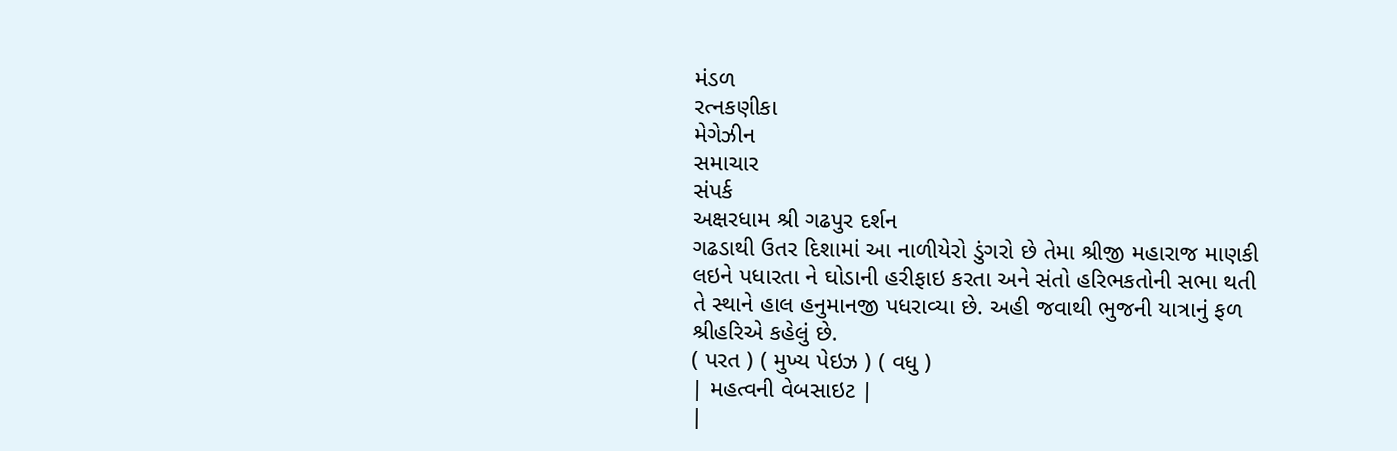મંડળ
રત્નકણીકા
મેગેઝીન
સમાચાર
સંપર્ક
અક્ષરધામ શ્રી ગઢપુર દર્શન
ગઢડાથી ઉતર દિશામાં આ નાળીયેરો ડુંગરો છે તેમા શ્રીજી મહારાજ માણકી લઇને પધારતા ને ઘોડાની હરીફાઇ કરતા અને સંતો હરિભકતોની સભા થતી તે સ્થાને હાલ હનુમાનજી પધરાવ્યા છે. અહી જવાથી ભુજની યાત્રાનું ફળ શ્રીહરિએ કહેલું છે.
( પરત ) ( મુખ્ય પેઇઝ ) ( વધુ )
| મહત્વની વેબસાઇટ |
|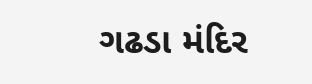ગઢડા મંદિર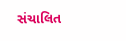સંચાલિત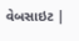વેબસાઇટ |